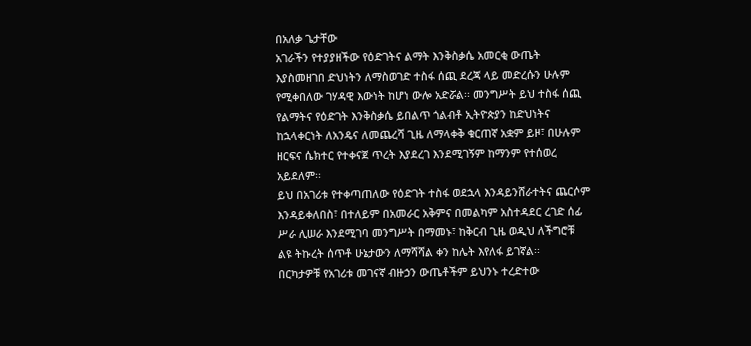በአለቃ ጌታቸው
አገራችን የተያያዘችው የዕድገትና ልማት እንቅስቃሴ አመርቂ ውጤት እያስመዘገበ ድህነትን ለማስወገድ ተስፋ ሰጪ ደረጃ ላይ መድረሱን ሁሉም የሚቀበለው ገሃዳዊ እውነት ከሆነ ውሎ አድሯል፡፡ መንግሥት ይህ ተስፋ ሰጪ የልማትና የዕድገት እንቅስቃሴ ይበልጥ ጎልብቶ ኢትዮጵያን ከድህነትና ከኋላቀርነት ለአንዴና ለመጨረሻ ጊዜ ለማላቀቅ ቁርጠኛ አቋም ይዞ፣ በሁሉም ዘርፍና ሴክተር የተቀናጀ ጥረት እያደረገ እንደሚገኝም ከማንም የተሰወረ አይደለም፡፡
ይህ በአገሪቱ የተቀጣጠለው የዕድገት ተስፋ ወደኋላ እንዳይንሸራተትና ጨርሶም እንዳይቀለበስ፣ በተለይም በአመራር አቅምና በመልካም አስተዳደር ረገድ ሰፊ ሥራ ሊሠራ እንደሚገባ መንግሥት በማመኑ፣ ከቅርብ ጊዜ ወዲህ ለችግሮቹ ልዩ ትኩረት ሰጥቶ ሁኔታውን ለማሻሻል ቀን ከሌት እየለፋ ይገኛል፡፡
በርካታዎቹ የአገሪቱ መገናኛ ብዙኃን ውጤቶችም ይህንኑ ተረድተው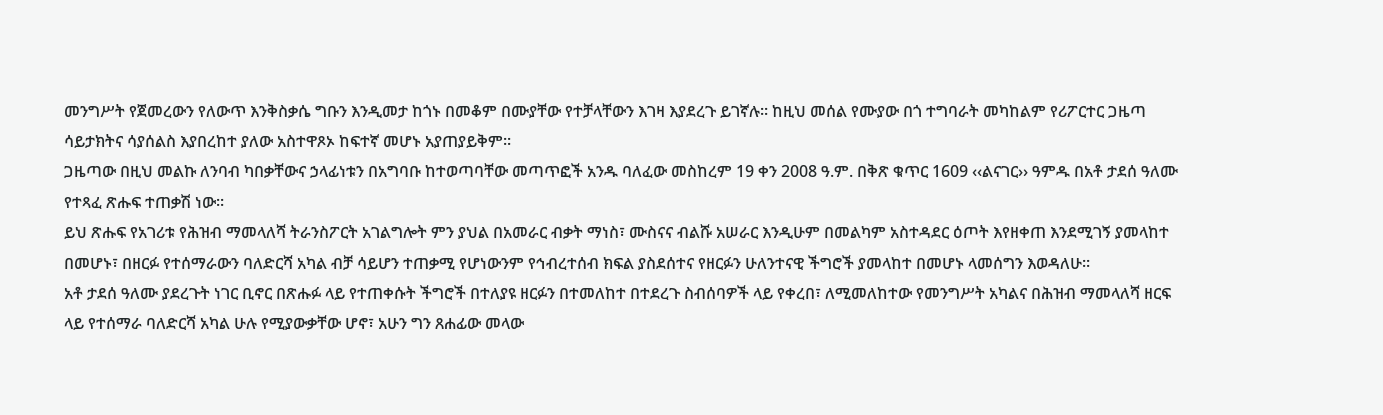መንግሥት የጀመረውን የለውጥ እንቅስቃሴ ግቡን እንዲመታ ከጎኑ በመቆም በሙያቸው የተቻላቸውን እገዛ እያደረጉ ይገኛሉ፡፡ ከዚህ መሰል የሙያው በጎ ተግባራት መካከልም የሪፖርተር ጋዜጣ ሳይታክትና ሳያሰልስ እያበረከተ ያለው አስተዋጾኦ ከፍተኛ መሆኑ አያጠያይቅም፡፡
ጋዜጣው በዚህ መልኩ ለንባብ ካበቃቸውና ኃላፊነቱን በአግባቡ ከተወጣባቸው መጣጥፎች አንዱ ባለፈው መስከረም 19 ቀን 2008 ዓ.ም. በቅጽ ቁጥር 1609 ‹‹ልናገር›› ዓምዱ በአቶ ታደሰ ዓለሙ የተጻፈ ጽሑፍ ተጠቃሽ ነው፡፡
ይህ ጽሑፍ የአገሪቱ የሕዝብ ማመላለሻ ትራንስፖርት አገልግሎት ምን ያህል በአመራር ብቃት ማነስ፣ ሙስናና ብልሹ አሠራር እንዲሁም በመልካም አስተዳደር ዕጦት እየዘቀጠ እንደሚገኝ ያመላከተ በመሆኑ፣ በዘርፉ የተሰማራውን ባለድርሻ አካል ብቻ ሳይሆን ተጠቃሚ የሆነውንም የኅብረተሰብ ክፍል ያስደሰተና የዘርፉን ሁለንተናዊ ችግሮች ያመላከተ በመሆኑ ላመሰግን እወዳለሁ፡፡
አቶ ታደሰ ዓለሙ ያደረጉት ነገር ቢኖር በጽሑፉ ላይ የተጠቀሱት ችግሮች በተለያዩ ዘርፉን በተመለከተ በተደረጉ ስብሰባዎች ላይ የቀረበ፣ ለሚመለከተው የመንግሥት አካልና በሕዝብ ማመላለሻ ዘርፍ ላይ የተሰማራ ባለድርሻ አካል ሁሉ የሚያውቃቸው ሆኖ፣ አሁን ግን ጸሐፊው መላው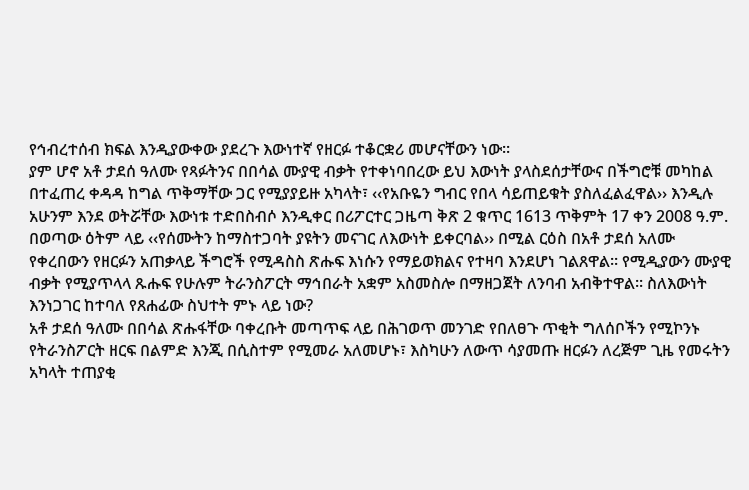የኅብረተሰብ ክፍል እንዲያውቀው ያደረጉ እውነተኛ የዘርፉ ተቆርቋሪ መሆናቸውን ነው፡፡
ያም ሆኖ አቶ ታደሰ ዓለሙ የጻፉትንና በበሳል ሙያዊ ብቃት የተቀነባበረው ይህ እውነት ያላስደሰታቸውና በችግሮቹ መካከል በተፈጠረ ቀዳዳ ከግል ጥቅማቸው ጋር የሚያያይዙ አካላት፣ ‹‹የአቡዬን ግብር የበላ ሳይጠይቁት ያስለፈልፈዋል›› እንዲሉ አሁንም እንደ ወትሯቸው እውነቱ ተድበስብሶ እንዲቀር በሪፖርተር ጋዜጣ ቅጽ 2 ቁጥር 1613 ጥቅምት 17 ቀን 2008 ዓ.ም. በወጣው ዕትም ላይ ‹‹የሰሙትን ከማስተጋባት ያዩትን መናገር ለእውነት ይቀርባል›› በሚል ርዕስ በአቶ ታደሰ አለሙ የቀረበውን የዘርፉን አጠቃላይ ችግሮች የሚዳስስ ጽሑፍ እነሱን የማይወክልና የተዛባ እንደሆነ ገልጸዋል፡፡ የሚዲያውን ሙያዊ ብቃት የሚያጥላላ ጹሑፍ የሁሉም ትራንስፖርት ማኅበራት አቋም አስመስሎ በማዘጋጀት ለንባብ አብቅተዋል፡፡ ስለእውነት እንነጋገር ከተባለ የጸሐፊው ስህተት ምኑ ላይ ነው?
አቶ ታደሰ ዓለሙ በበሳል ጽሑፋቸው ባቀረቡት መጣጥፍ ላይ በሕገወጥ መንገድ የበለፀጉ ጥቂት ግለሰቦችን የሚኮንኑ የትራንስፖርት ዘርፍ በልምድ እንጂ በሲስተም የሚመራ አለመሆኑ፣ እስካሁን ለውጥ ሳያመጡ ዘርፉን ለረጅም ጊዜ የመሩትን አካላት ተጠያቂ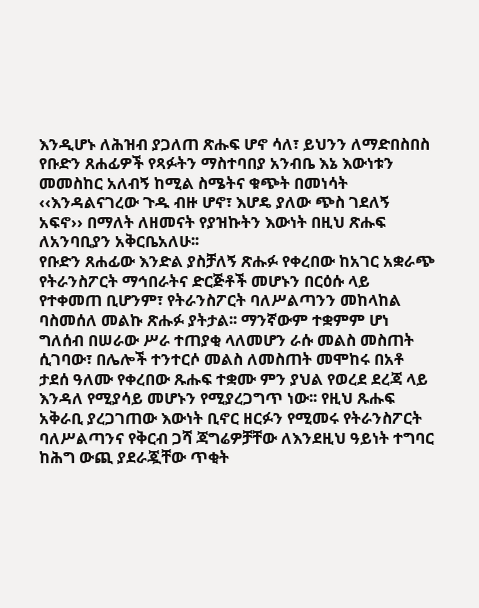እንዲሆኑ ለሕዝብ ያጋለጠ ጽሑፍ ሆኖ ሳለ፣ ይህንን ለማድበስበስ የቡድን ጸሐፊዎች የጻፉትን ማስተባበያ አንብቤ እኔ እውነቱን መመስከር አለብኝ ከሚል ስሜትና ቁጭት በመነሳት ‹‹እንዳልናገረው ጉዱ ብዙ ሆኖ፣ እሆዴ ያለው ጭስ ገደለኝ አፍኖ›› በማለት ለዘመናት የያዝኩትን እውነት በዚህ ጽሑፍ ለአንባቢያን አቅርቤአለሁ፡፡
የቡድን ጸሐፊው እንድል ያስቻለኝ ጽሑፉ የቀረበው ከአገር አቋራጭ የትራንስፖርት ማኅበራትና ድርጅቶች መሆኑን በርዕሱ ላይ የተቀመጠ ቢሆንም፣ የትራንስፖርት ባለሥልጣንን መከላከል ባስመሰለ መልኩ ጽሑፉ ያትታል፡፡ ማንኛውም ተቋምም ሆነ ግለሰብ በሠራው ሥራ ተጠያቂ ላለመሆን ራሱ መልስ መስጠት ሲገባው፣ በሌሎች ተንተርሶ መልስ ለመስጠት መሞከሩ በአቶ ታደሰ ዓለሙ የቀረበው ጹሑፍ ተቋሙ ምን ያህል የወረደ ደረጃ ላይ እንዳለ የሚያሳይ መሆኑን የሚያረጋግጥ ነው፡፡ የዚህ ጹሑፍ አቅራቢ ያረጋገጠው እውነት ቢኖር ዘርፉን የሚመሩ የትራንስፖርት ባለሥልጣንና የቅርብ ጋሻ ጃግሬዎቻቸው ለእንደዚህ ዓይነት ተግባር ከሕግ ውጪ ያደራጇቸው ጥቂት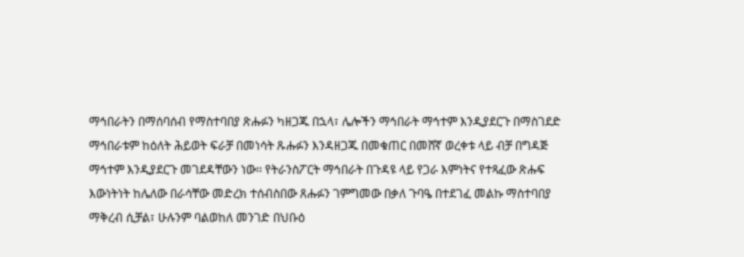ማኅበራትን በማሰባሰብ የማስተባበያ ጽሑፉን ካዘጋጁ በኋላ፣ ሌሎችን ማኅበራት ማኅተም እንዲያደርጉ በማስገደድ ማኅበራቱም ከዕለት ሕይወት ፍራቻ በመነሳት ጹሑፉን እንዳዘጋጁ በመቁጠር በመሸኛ ወረቀቱ ላይ ብቻ በግዳጅ ማኅተም እንዲያደርጉ መገደዳቸውን ነው፡፡ የትራንስፖርት ማኅበራት በጉዳዩ ላይ የጋራ እምነትና የተጻፈው ጽሑፍ እውነትነት ከሌለው በራሳቸው መድረክ ተሰብስበው ጸሑፉን ገምግመው በቃለ ጉባዔ በተደገፈ መልኩ ማስተባበያ ማቅረብ ሲቻል፣ ሁሉንም ባልወከለ መንገድ በህቡዕ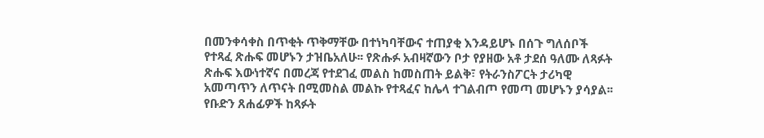በመንቀሳቀስ በጥቂት ጥቅማቸው በተነካባቸውና ተጠያቂ እንዳይሆኑ በሰጉ ግለሰቦች የተጻፈ ጽሑፍ መሆኑን ታዝቤአለሁ፡፡ የጽሑፉ አብዛኛውን ቦታ የያዘው አቶ ታደሰ ዓለሙ ለጻፉት ጽሑፍ እውነተኛና በመረጃ የተደገፈ መልስ ከመስጠት ይልቅ፣ የትራንስፖርት ታሪካዊ አመጣጥን ለጥናት በሚመስል መልኩ የተጻፈና ከሌላ ተገልብጦ የመጣ መሆኑን ያሳያል፡፡
የቡድን ጸሐፊዎች ከጻፉት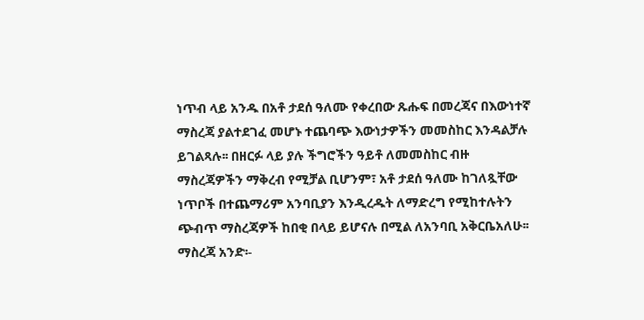ነጥብ ላይ አንዱ በአቶ ታደሰ ዓለሙ የቀረበው ጹሑፍ በመረጃና በእውነተኛ ማስረጃ ያልተደገፈ መሆኑ ተጨባጭ እውነታዎችን መመስከር እንዳልቻሉ ይገልጻሉ፡፡ በዘርፉ ላይ ያሉ ችግሮችን ዓይቶ ለመመስከር ብዙ ማስረጃዎችን ማቅረብ የሚቻል ቢሆንም፣ አቶ ታደሰ ዓለሙ ከገለጿቸው ነጥቦች በተጨማሪም አንባቢያን እንዲረዱት ለማድረግ የሚከተሉትን ጭብጥ ማስረጃዎች ከበቂ በላይ ይሆናሉ በሚል ለአንባቢ አቅርቤአለሁ፡፡
ማስረጃ አንድ፡-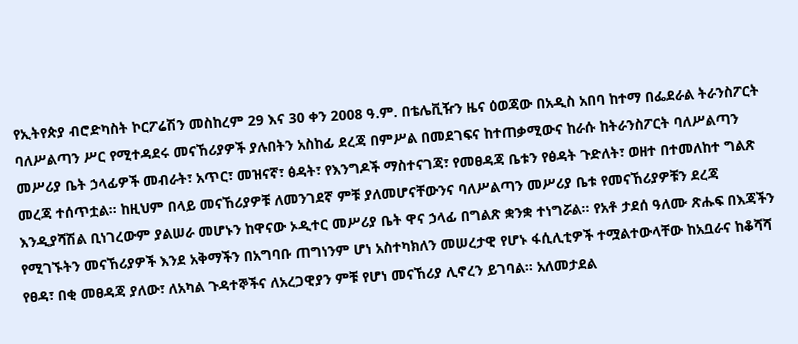የኢትየጵያ ብሮድካስት ኮርፖሬሽን መስከረም 29 እና 30 ቀን 2008 ዓ.ም. በቴሌቪዥን ዜና ዕወጃው በአዲስ አበባ ከተማ በፌደራል ትራንስፖርት ባለሥልጣን ሥር የሚተዳደሩ መናኸሪያዎች ያሉበትን አስከፊ ደረጃ በምሥል በመደገፍና ከተጠቃሚውና ከራሱ ከትራንስፖርት ባለሥልጣን መሥሪያ ቤት ኃላፊዎች መብራት፣ አጥር፣ መዝናኛ፣ ፅዳት፣ የእንግዶች ማስተናገጃ፣ የመፀዳጃ ቤቱን የፅዳት ጉድለት፣ ወዘተ በተመለከተ ግልጽ መረጃ ተሰጥቷል፡፡ ከዚህም በላይ መናኸሪያዎቹ ለመንገደኛ ምቹ ያለመሆናቸውንና ባለሥልጣን መሥሪያ ቤቱ የመናኸሪያዎቹን ደረጃ እንዲያሻሽል ቢነገረውም ያልሠራ መሆኑን ከዋናው ኦዲተር መሥሪያ ቤት ዋና ኃላፊ በግልጽ ቋንቋ ተነግሯል፡፡ የአቶ ታደሰ ዓለሙ ጽሑፍ በእጃችን የሚገኙትን መናኸሪያዎች እንደ አቅማችን በአግባቡ ጠግነንም ሆነ አስተካክለን መሠረታዊ የሆኑ ፋሲሊቲዎች ተሟልተውላቸው ከአቧራና ከቆሻሻ የፀዳ፣ በቂ መፀዳጃ ያለው፣ ለአካል ጉዳተኞችና ለአረጋዊያን ምቹ የሆነ መናኸሪያ ሊኖረን ይገባል፡፡ አለመታደል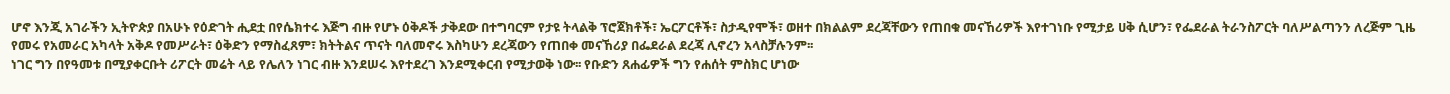ሆኖ እንጂ አገራችን ኢትዮጵያ በአሁኑ የዕድገት ሒደቷ በየሴክተሩ እጅግ ብዙ የሆኑ ዕቅዶች ታቅደው በተግባርም የታዩ ትላልቅ ፕሮጀክቶች፣ ኤርፖርቶች፣ ስታዲየሞች፣ ወዘተ በክልልም ደረጃቸውን የጠበቁ መናኸሪዎች እየተገነቡ የሚታይ ሀቅ ሲሆን፣ የፌደራል ትራንስፖርት ባለሥልጣንን ለረጅም ጊዜ የመሩ የአመራር አካላት አቅዶ የመሥራት፣ ዕቅድን የማስፈጸም፣ ክትትልና ጥናት ባለመኖሩ እስካሁን ደረጃውን የጠበቀ መናኸሪያ በፌደራል ደረጃ ሊኖረን አላስቻሉንም፡፡
ነገር ግን በየዓመቱ በሚያቀርቡት ሪፖርት መሬት ላይ የሌለን ነገር ብዙ እንደሠሩ እየተደረገ እንደሚቀርብ የሚታወቅ ነው፡፡ የቡድን ጸሐፊዎች ግን የሐሰት ምስክር ሆነው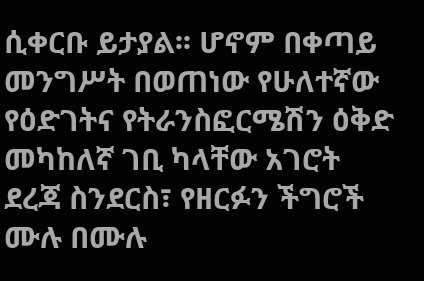ሲቀርቡ ይታያል፡፡ ሆኖም በቀጣይ መንግሥት በወጠነው የሁለተኛው የዕድገትና የትራንስፎርሜሽን ዕቅድ መካከለኛ ገቢ ካላቸው አገሮት ደረጃ ስንደርስ፣ የዘርፉን ችግሮች ሙሉ በሙሉ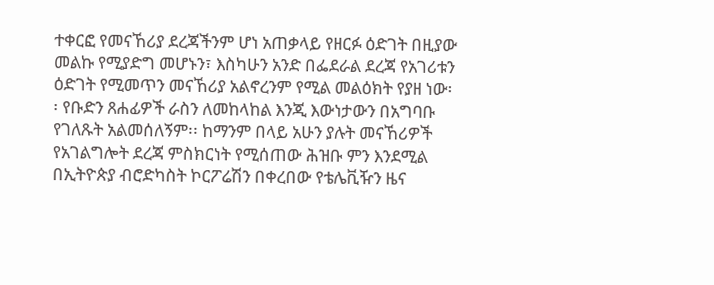ተቀርፎ የመናኸሪያ ደረጃችንም ሆነ አጠቃላይ የዘርፉ ዕድገት በዚያው መልኩ የሚያድግ መሆኑን፣ እስካሁን አንድ በፌደራል ደረጃ የአገሪቱን ዕድገት የሚመጥን መናኸሪያ አልኖረንም የሚል መልዕክት የያዘ ነው፡፡ የቡድን ጸሐፊዎች ራስን ለመከላከል እንጂ እውነታውን በአግባቡ የገለጹት አልመሰለኝም፡፡ ከማንም በላይ አሁን ያሉት መናኸሪዎች የአገልግሎት ደረጃ ምስክርነት የሚሰጠው ሕዝቡ ምን እንደሚል በኢትዮጵያ ብሮድካስት ኮርፖሬሽን በቀረበው የቴሌቪዥን ዜና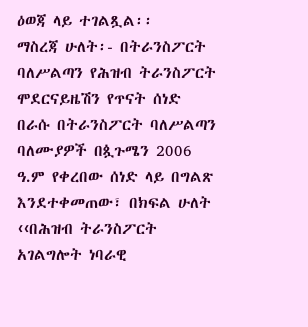ዕወጃ ላይ ተገልጿል፡፡
ማስረጃ ሁለት፡- በትራንስፖርት ባለሥልጣን የሕዝብ ትራንስፖርት ሞደርናይዜሽን የጥናት ሰነድ በራሱ በትራንስፖርት ባለሥልጣን ባለሙያዎች በጷጉሜን 2006 ዓ.ም የቀረበው ሰነድ ላይ በግልጽ እንደተቀመጠው፣ በክፍል ሁለት ‹‹በሕዝብ ትራንስፖርት አገልግሎት ነባራዊ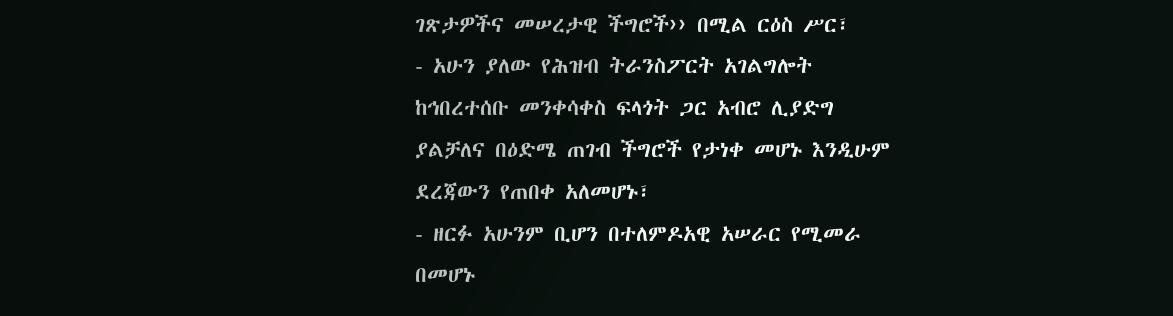ገጽታዎችና መሠረታዊ ችግሮች›› በሚል ርዕስ ሥር፣
- አሁን ያለው የሕዝብ ትራንስፖርት አገልግሎት ከኅበረተሰቡ መንቀሳቀስ ፍላጎት ጋር አብሮ ሊያድግ ያልቻለና በዕድሜ ጠገብ ችግሮች የታነቀ መሆኑ እንዲሁም ደረጃውን የጠበቀ አለመሆኑ፣
- ዘርፉ አሁንም ቢሆን በተለምዶአዊ አሠራር የሚመራ በመሆኑ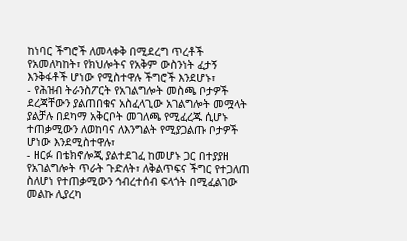ከነባር ችግሮች ለመላቀቅ በሚደረግ ጥረቶች የአመለካከት፣ የክህሎትና የአቅም ውስንነት ፈታኝ እንቅፋቶች ሆነው የሚስተዋሉ ችግሮች እንደሆኑ፣
- የሕዝብ ትራንስፖርት የአገልግሎት መስጫ ቦታዎች ደረጃቸውን ያልጠበቁና አስፈላጊው አገልግሎት መሟላት ያልቻሉ በደካማ አቅርቦት መገለጫ የሚፈረጁ ሲሆኑ ተጠቃሚውን ለወከባና ለእንግልት የሚያጋልጡ ቦታዎች ሆነው እንደሚስተዋሉ፣
- ዘርፉ በቴክኖሎጂ ያልተደገፈ ከመሆኑ ጋር በተያያዘ የአገልግሎት ጥራት ጉድለት፣ ለቅልጥፍና ችግር የተጋለጠ ስለሆነ የተጠቃሚውን ኅብረተሰብ ፍላጎት በሚፈልገው መልኩ ሊያረካ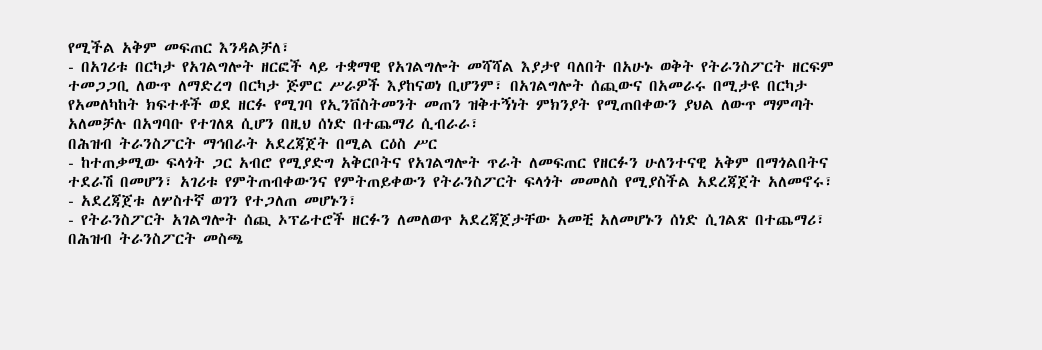የሚችል አቅም መፍጠር እንዳልቻለ፣
- በአገሪቱ በርካታ የአገልግሎት ዘርፎች ላይ ተቋማዊ የአገልግሎት መሻሻል እያታየ ባለበት በአሁኑ ወቅት የትራንስፖርት ዘርፍም ተመጋጋቢ ለውጥ ለማድረግ በርካታ ጅምር ሥራዎች እያከናወነ ቢሆንም፣ በአገልግሎት ሰጪውና በአመራሩ በሚታዩ በርካታ የአመለካከት ክፍተቶች ወደ ዘርፉ የሚገባ የኢንቨስትመንት መጠን ዝቅተኝነት ምክንያት የሚጠበቀውን ያህል ለውጥ ማምጣት አለመቻሉ በአግባቡ የተገለጸ ሲሆን በዚህ ሰነድ በተጨማሪ ሲብራራ፣
በሕዝብ ትራንስፖርት ማኅበራት አደረጃጀት በሚል ርዕስ ሥር
- ከተጠቃሚው ፍላጎት ጋር አብሮ የሚያድግ አቅርቦትና የአገልግሎት ጥራት ለመፍጠር የዘርፉን ሁለንተናዊ አቅም በማጎልበትና ተደራሽ በመሆን፣ አገሪቱ የምትጠብቀውንና የምትጠይቀውን የትራንስፖርት ፍላጎት መመለስ የሚያስችል አደረጃጀት አለመኖሩ፣
- አደረጃጀቱ ለሦስተኛ ወገን የተጋለጠ መሆኑን፣
- የትራንስፖርት አገልግሎት ሰጪ ኦፕሬተሮች ዘርፉን ለመለወጥ አደረጃጀታቸው አመቺ አለመሆኑን ሰነድ ሲገልጽ በተጨማሪ፣
በሕዝብ ትራንስፖርት መስጫ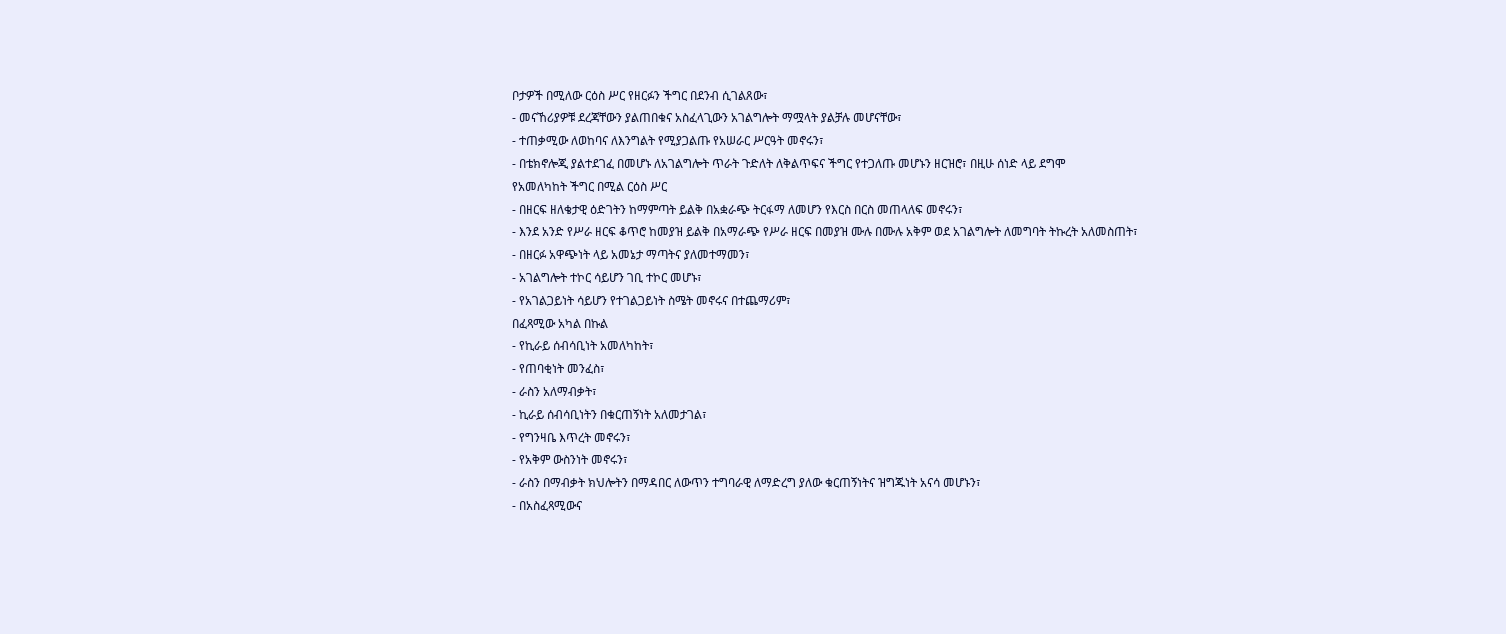ቦታዎች በሚለው ርዕስ ሥር የዘርፉን ችግር በደንብ ሲገልጸው፣
- መናኸሪያዎቹ ደረጃቸውን ያልጠበቁና አስፈላጊውን አገልግሎት ማሟላት ያልቻሉ መሆናቸው፣
- ተጠቃሚው ለወከባና ለእንግልት የሚያጋልጡ የአሠራር ሥርዓት መኖሩን፣
- በቴክኖሎጂ ያልተደገፈ በመሆኑ ለአገልግሎት ጥራት ጉድለት ለቅልጥፍና ችግር የተጋለጡ መሆኑን ዘርዝሮ፣ በዚሁ ሰነድ ላይ ደግሞ
የአመለካከት ችግር በሚል ርዕስ ሥር
- በዘርፍ ዘለቄታዊ ዕድገትን ከማምጣት ይልቅ በአቋራጭ ትርፋማ ለመሆን የእርስ በርስ መጠላለፍ መኖሩን፣
- እንደ አንድ የሥራ ዘርፍ ቆጥሮ ከመያዝ ይልቅ በአማራጭ የሥራ ዘርፍ በመያዝ ሙሉ በሙሉ አቅም ወደ አገልግሎት ለመግባት ትኩረት አለመስጠት፣
- በዘርፉ አዋጭነት ላይ አመኔታ ማጣትና ያለመተማመን፣
- አገልግሎት ተኮር ሳይሆን ገቢ ተኮር መሆኑ፣
- የአገልጋይነት ሳይሆን የተገልጋይነት ስሜት መኖሩና በተጨማሪም፣
በፈጻሚው አካል በኩል
- የኪራይ ሰብሳቢነት አመለካከት፣
- የጠባቂነት መንፈስ፣
- ራስን አለማብቃት፣
- ኪራይ ሰብሳቢነትን በቁርጠኝነት አለመታገል፣
- የግንዛቤ እጥረት መኖሩን፣
- የአቅም ውስንነት መኖሩን፣
- ራስን በማብቃት ክህሎትን በማዳበር ለውጥን ተግባራዊ ለማድረግ ያለው ቁርጠኝነትና ዝግጁነት አናሳ መሆኑን፣
- በአስፈጻሚውና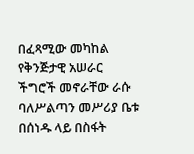በፈጻሚው መካከል የቅንጅታዊ አሠራር ችግሮች መኖራቸው ራሱ ባለሥልጣን መሥሪያ ቤቱ በሰነዱ ላይ በስፋት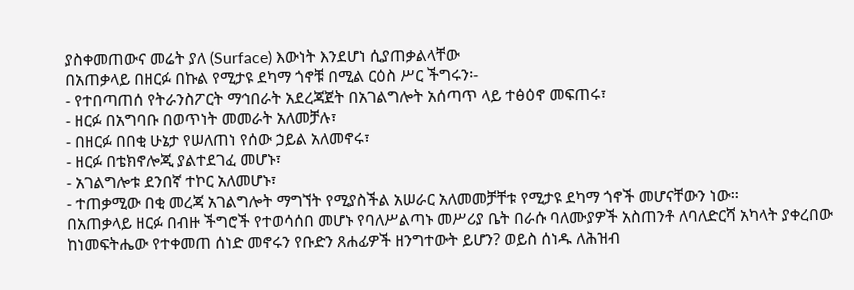ያስቀመጠውና መሬት ያለ (Surface) እውነት እንደሆነ ሲያጠቃልላቸው
በአጠቃላይ በዘርፉ በኩል የሚታዩ ደካማ ጎኖቹ በሚል ርዕስ ሥር ችግሩን፡-
- የተበጣጠሰ የትራንስፖርት ማኅበራት አደረጃጀት በአገልግሎት አሰጣጥ ላይ ተፅዕኖ መፍጠሩ፣
- ዘርፉ በአግባቡ በወጥነት መመራት አለመቻሉ፣
- በዘርፉ በበቂ ሁኔታ የሠለጠነ የሰው ኃይል አለመኖሩ፣
- ዘርፉ በቴክኖሎጂ ያልተደገፈ መሆኑ፣
- አገልግሎቱ ደንበኛ ተኮር አለመሆኑ፣
- ተጠቃሚው በቂ መረጃ አገልግሎት ማግኘት የሚያስችል አሠራር አለመመቻቸቱ የሚታዩ ደካማ ጎኖች መሆናቸውን ነው፡፡
በአጠቃላይ ዘርፉ በብዙ ችግሮች የተወሳሰበ መሆኑ የባለሥልጣኑ መሥሪያ ቤት በራሱ ባለሙያዎች አስጠንቶ ለባለድርሻ አካላት ያቀረበው ከነመፍትሔው የተቀመጠ ሰነድ መኖሩን የቡድን ጸሐፊዎች ዘንግተውት ይሆን? ወይስ ሰነዱ ለሕዝብ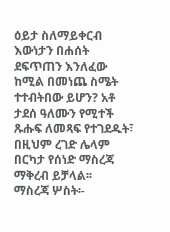ዕይታ ስለማይቀርብ እውነታን በሐሰት ደፍጥጠን እንለፈው ከሚል በመነጨ ስሜት ተተብትበው ይሆን? አቶ ታደሰ ዓለሙን የሚተች ጹሑፍ ለመጻፍ የተገደዱት፣ በዚህም ረገድ ሌላም በርካታ የሰነድ ማስረጃ ማቅረብ ይቻላል፡፡
ማስረጃ ሦስት፡-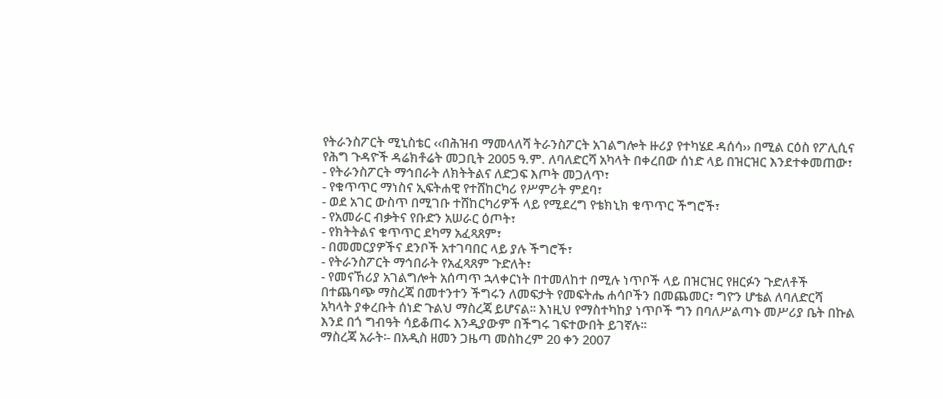የትራንስፖርት ሚኒስቴር ‹‹በሕዝብ ማመላለሻ ትራንስፖርት አገልግሎት ዙሪያ የተካሄደ ዳሰሳ›› በሚል ርዕስ የፖሊሲና የሕግ ጉዳዮች ዳሬክቶሬት መጋቢት 2005 ዓ.ም. ለባለድርሻ አካላት በቀረበው ሰነድ ላይ በዝርዝር እንደተቀመጠው፣
- የትራንስፖርት ማኅበራት ለክትትልና ለድጋፍ እጦት መጋለጥ፣
- የቁጥጥር ማነስና ኢፍትሐዊ የተሸከርካሪ የሥምሪት ምደባ፣
- ወደ አገር ውስጥ በሚገቡ ተሸከርካሪዎች ላይ የሚደረግ የቴክኒክ ቁጥጥር ችግሮች፣
- የአመራር ብቃትና የቡድን አሠራር ዕጦት፣
- የክትትልና ቁጥጥር ደካማ አፈጻጸም፣
- በመመርያዎችና ደንቦች አተገባበር ላይ ያሉ ችግሮች፣
- የትራንስፖርት ማኅበራት የአፈጻጸም ጉድለት፣
- የመናኸሪያ አገልግሎት አሰጣጥ ኋላቀርነት በተመለከተ በሚሉ ነጥቦች ላይ በዝርዝር የዘርፉን ጉድለቶች በተጨባጭ ማስረጃ በመተንተን ችግሩን ለመፍታት የመፍትሔ ሐሳቦችን በመጨመር፣ ግዮን ሆቴል ለባለድርሻ አካላት ያቀረቡት ሰነድ ጉልህ ማስረጃ ይሆናል፡፡ እነዚህ የማስተካከያ ነጥቦች ግን በባለሥልጣኑ መሥሪያ ቤት በኩል እንደ በጎ ግብዓት ሳይቆጠሩ እንዲያውም በችግሩ ገፍተውበት ይገኛሉ፡፡
ማስረጃ አራት፡- በአዲስ ዘመን ጋዜጣ መስከረም 20 ቀን 2007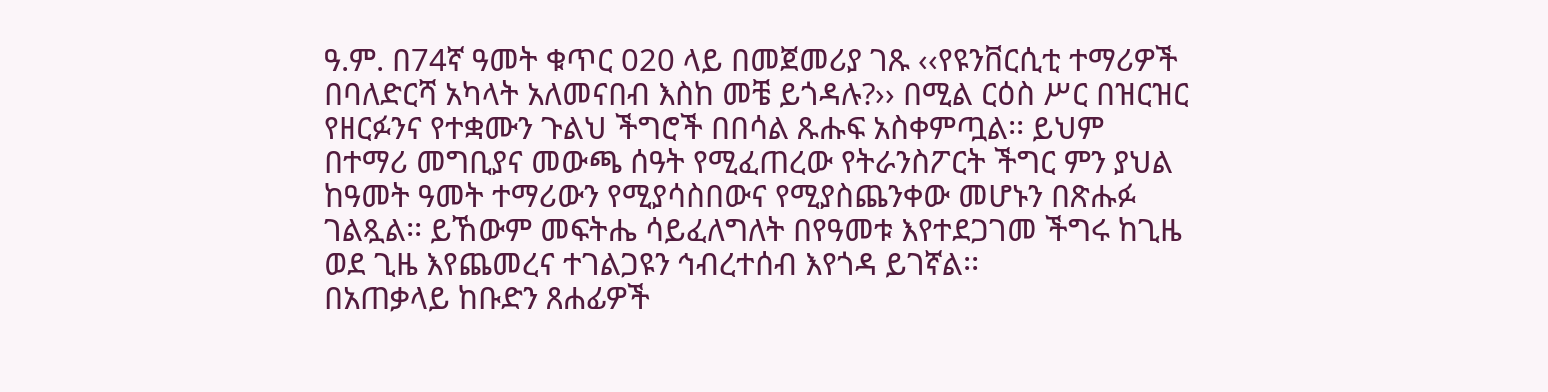ዓ.ም. በ74ኛ ዓመት ቁጥር 020 ላይ በመጀመሪያ ገጹ ‹‹የዩንቨርሲቲ ተማሪዎች በባለድርሻ አካላት አለመናበብ እስከ መቼ ይጎዳሉ?›› በሚል ርዕስ ሥር በዝርዝር የዘርፉንና የተቋሙን ጉልህ ችግሮች በበሳል ጹሑፍ አስቀምጧል፡፡ ይህም በተማሪ መግቢያና መውጫ ሰዓት የሚፈጠረው የትራንስፖርት ችግር ምን ያህል ከዓመት ዓመት ተማሪውን የሚያሳስበውና የሚያስጨንቀው መሆኑን በጽሑፉ ገልጿል፡፡ ይኸውም መፍትሔ ሳይፈለግለት በየዓመቱ እየተደጋገመ ችግሩ ከጊዜ ወደ ጊዜ እየጨመረና ተገልጋዩን ኅብረተሰብ እየጎዳ ይገኛል፡፡
በአጠቃላይ ከቡድን ጸሐፊዎች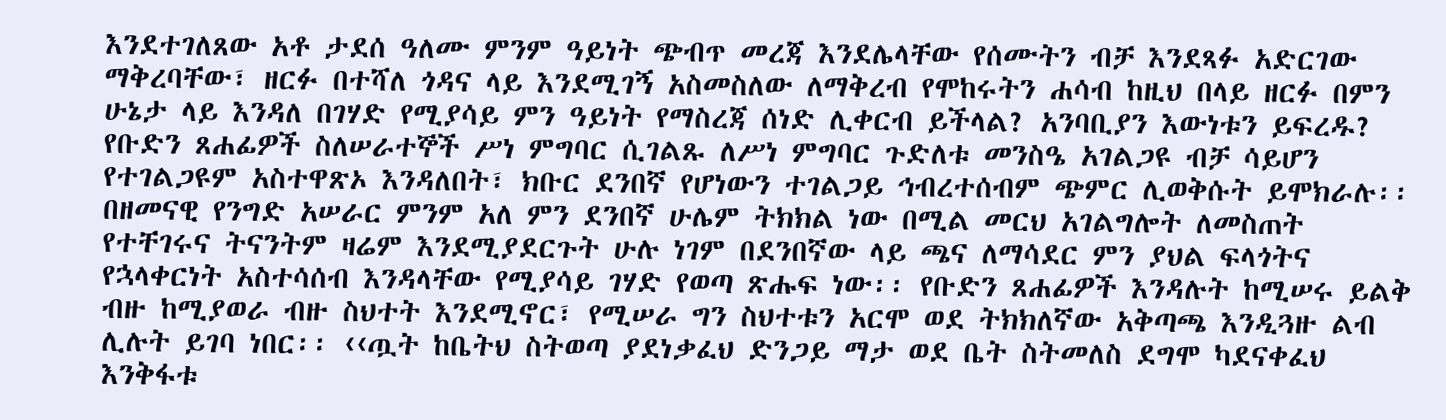እንደተገለጸው አቶ ታደሰ ዓለሙ ምንም ዓይነት ጭብጥ መረጃ እንደሌላቸው የሰሙትን ብቻ እንደጻፉ አድርገው ማቅረባቸው፣ ዘርፉ በተሻለ ጎዳና ላይ እንደሚገኝ አስመስለው ለማቅረብ የሞከሩትን ሐሳብ ከዚህ በላይ ዘርፉ በምን ሁኔታ ላይ እንዳለ በገሃድ የሚያሳይ ምን ዓይነት የማስረጃ ሰነድ ሊቀርብ ይችላል? አንባቢያን እውነቱን ይፍረዱ?
የቡድን ጸሐፊዎች ስለሠራተኞች ሥነ ምግባር ሲገልጹ ለሥነ ምግባር ጉድለቱ መንስዔ አገልጋዩ ብቻ ሳይሆን የተገልጋዩም አስተዋጽኦ እንዳለበት፣ ክቡር ደንበኛ የሆነውን ተገልጋይ ኅብረተሰብም ጭምር ሊወቅሱት ይሞክራሉ፡፡ በዘመናዊ የንግድ አሠራር ምንም አለ ምን ደንበኛ ሁሌም ትክክል ነው በሚል መርህ አገልግሎት ለመስጠት የተቸገሩና ትናንትም ዛሬም እንደሚያደርጉት ሁሉ ነገም በደንበኛው ላይ ጫና ለማሳደር ምን ያህል ፍላጎትና የኋላቀርነት አስተሳሰብ እንዳላቸው የሚያሳይ ገሃድ የወጣ ጽሑፍ ነው፡፡ የቡድን ጸሐፊዎች እንዳሉት ከሚሠሩ ይልቅ ብዙ ከሚያወራ ብዙ ስህተት እንደሚኖር፣ የሚሠራ ግን ስህተቱን አርሞ ወደ ትክክለኛው አቅጣጫ እንዲጓዙ ልብ ሊሉት ይገባ ነበር፡፡ ‹‹ጧት ከቤትህ ስትወጣ ያደነቃፈህ ድንጋይ ማታ ወደ ቤት ስትመለስ ደግሞ ካደናቀፈህ እንቅፋቱ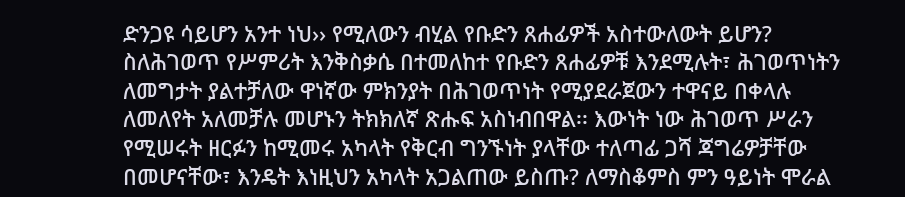ድንጋዩ ሳይሆን አንተ ነህ›› የሚለውን ብሂል የቡድን ጸሐፊዎች አስተውለውት ይሆን?
ስለሕገወጥ የሥምሪት እንቅስቃሴ በተመለከተ የቡድን ጸሐፊዎቹ እንደሚሉት፣ ሕገወጥነትን ለመግታት ያልተቻለው ዋነኛው ምክንያት በሕገወጥነት የሚያደራጀውን ተዋናይ በቀላሉ ለመለየት አለመቻሉ መሆኑን ትክክለኛ ጽሑፍ አስነብበዋል፡፡ እውነት ነው ሕገወጥ ሥራን የሚሠሩት ዘርፉን ከሚመሩ አካላት የቅርብ ግንኙነት ያላቸው ተለጣፊ ጋሻ ጃግሬዎቻቸው በመሆናቸው፣ እንዴት እነዚህን አካላት አጋልጠው ይስጡ? ለማስቆምስ ምን ዓይነት ሞራል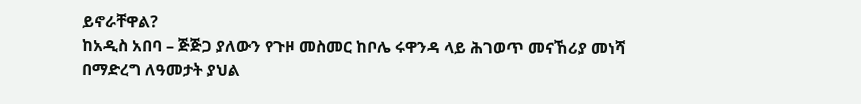ይኖራቸዋል?
ከአዲስ አበባ – ጅጅጋ ያለውን የጉዞ መስመር ከቦሌ ሩዋንዳ ላይ ሕገወጥ መናኸሪያ መነሻ በማድረግ ለዓመታት ያህል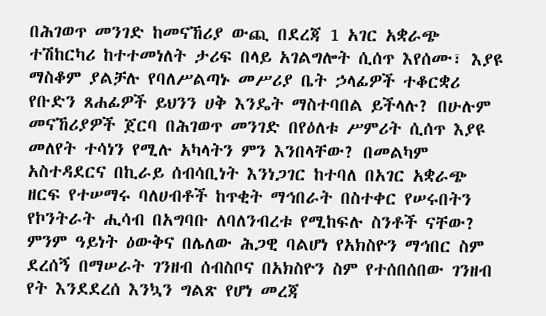በሕገወጥ መንገድ ከመናኸሪያ ውጪ በደረጃ 1 አገር አቋራጭ ተሽከርካሪ ከተተመነለት ታሪፍ በላይ አገልግሎት ሲሰጥ እየሰሙ፣ እያዩ ማስቆም ያልቻሉ የባለሥልጣኑ መሥሪያ ቤት ኃላፊዎች ተቆርቋሪ የቡድን ጸሐፊዎች ይህንን ሀቅ እንዴት ማስተባበል ይችላሉ? በሁሉም መናኸሪያዎች ጀርባ በሕገወጥ መንገድ በየዕለቱ ሥምሪት ሲሰጥ እያዩ መለየት ተሳነን የሚሉ አካላትን ምን እንበላቸው? በመልካም አስተዳደርና በኪራይ ሰብሳቢነት እንነጋገር ከተባለ በአገር አቋራጭ ዘርፍ የተሠማሩ ባለሀብቶች ከጥቂት ማኅበራት በስተቀር የሠሩበትን የኮንትራት ሒሳብ በአግባቡ ለባለንብረቱ የሚከፍሉ ስንቶች ናቸው? ምንም ዓይነት ዕውቅና በሌለው ሕጋዊ ባልሆነ የአክስዮን ማኅበር ስም ደረሰኝ በማሠራት ገንዘብ ሰብስቦና በአክስዮን ስም የተሰበሰበው ገንዘብ የት እንደደረሰ እንኳን ግልጽ የሆነ መረጃ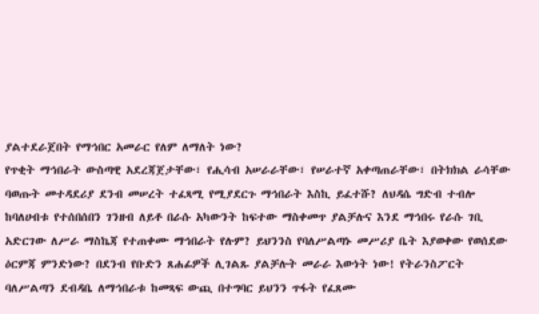ያልተደራጀበት የማኅበር አመራር የለም ለማለት ነው?
የጥቂት ማኅበራት ውስጣዊ አደረጃጀታቸው፣ የሒሳብ አሠራራቸው፣ የሠራተኛ አቀጣጠራቸው፣ በትክክል ራሳቸው ባወጡት መተዳደሪያ ደንብ መሠረት ተፈጻሚ የሚያደርጉ ማኅበራት እስኪ ይፈተሹ? ለህዳሴ ግድብ ተብሎ ከባለሀብቱ የተሰበሰበን ገንዘብ ለይቶ በራሱ አካውንት ከፍተው ማስቀመጥ ያልቻሉና እንደ ማኅበሩ የራሱ ገቢ አድርገው ለሥራ ማስኬጃ የተጠቀሙ ማኅበራት የሉም? ይህንንስ የባለሥልጣኑ መሥሪያ ቤት እያወቀው የወሰደው ዕርምጃ ምንድነው? በደንብ የቡድን ጸሐፊዎች ሊገልጹ ያልቻሉት መራራ እውነት ነው! የትራንስፖርት ባለሥልጣን ደብዳቤ ለማኅበራቱ ከመጻፍ ውጪ በተግባር ይህንን ጥፋት የፈጸሙ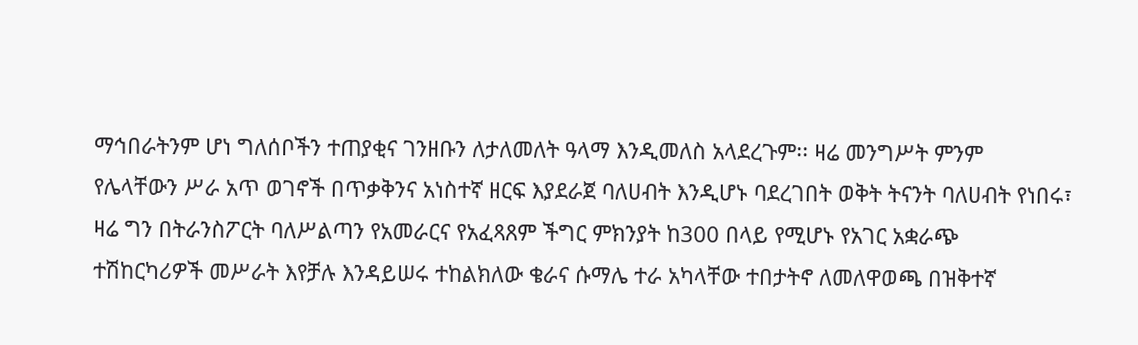ማኅበራትንም ሆነ ግለሰቦችን ተጠያቂና ገንዘቡን ለታለመለት ዓላማ እንዲመለስ አላደረጉም፡፡ ዛሬ መንግሥት ምንም የሌላቸውን ሥራ አጥ ወገኖች በጥቃቅንና አነስተኛ ዘርፍ እያደራጀ ባለሀብት እንዲሆኑ ባደረገበት ወቅት ትናንት ባለሀብት የነበሩ፣ ዛሬ ግን በትራንስፖርት ባለሥልጣን የአመራርና የአፈጻጸም ችግር ምክንያት ከ300 በላይ የሚሆኑ የአገር አቋራጭ ተሽከርካሪዎች መሥራት እየቻሉ እንዳይሠሩ ተከልክለው ቄራና ሱማሌ ተራ አካላቸው ተበታትኖ ለመለዋወጫ በዝቅተኛ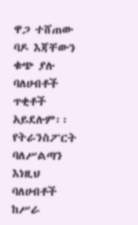ዋጋ ተሸጠው ባዶ እጃቸውን ቁጭ ያሉ ባለሀብቶች ጥቂቶች አይደሉም፡፡ የትራንስፖርት ባለሥልጣን እነዚህ ባለሀብቶች ከሥራ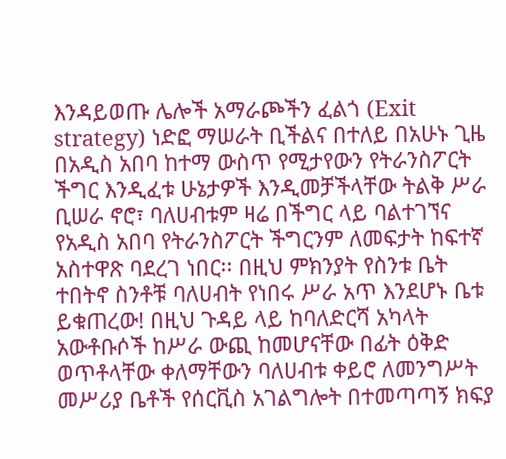እንዳይወጡ ሌሎች አማራጮችን ፈልጎ (Exit strategy) ነድፎ ማሠራት ቢችልና በተለይ በአሁኑ ጊዜ በአዲስ አበባ ከተማ ውስጥ የሚታየውን የትራንስፖርት ችግር እንዲፈቱ ሁኔታዎች እንዲመቻችላቸው ትልቅ ሥራ ቢሠራ ኖሮ፣ ባለሀብቱም ዛሬ በችግር ላይ ባልተገኘና የአዲስ አበባ የትራንስፖርት ችግርንም ለመፍታት ከፍተኛ አስተዋጽ ባደረገ ነበር፡፡ በዚህ ምክንያት የስንቱ ቤት ተበትኖ ስንቶቹ ባለሀብት የነበሩ ሥራ አጥ እንደሆኑ ቤቱ ይቁጠረው! በዚህ ጉዳይ ላይ ከባለድርሻ አካላት አውቶቡሶች ከሥራ ውጪ ከመሆናቸው በፊት ዕቅድ ወጥቶላቸው ቀለማቸውን ባለሀብቱ ቀይሮ ለመንግሥት መሥሪያ ቤቶች የሰርቪስ አገልግሎት በተመጣጣኝ ክፍያ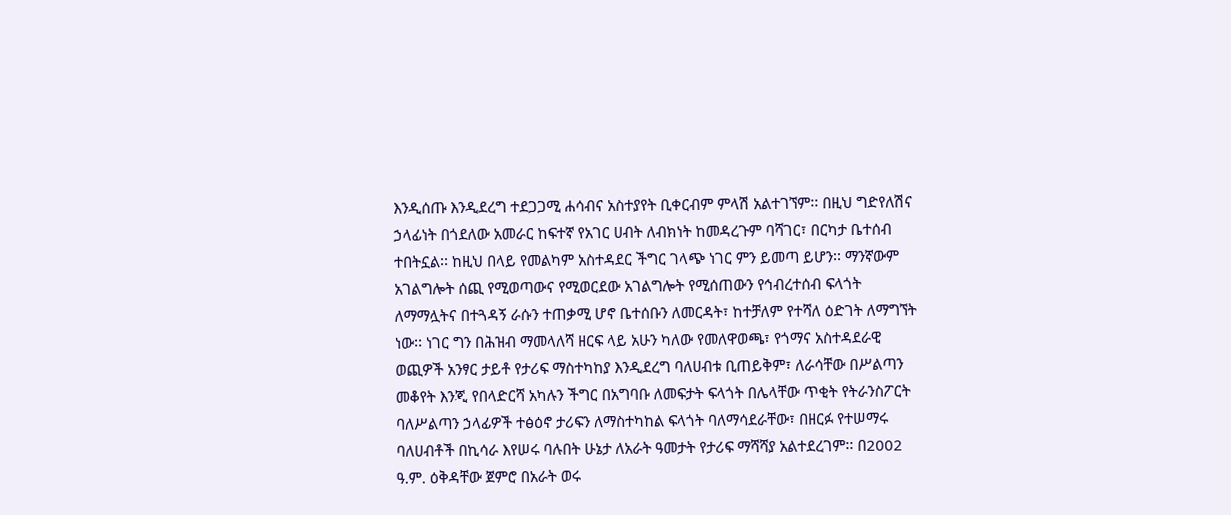እንዲሰጡ እንዲደረግ ተደጋጋሚ ሐሳብና አስተያየት ቢቀርብም ምላሽ አልተገኘም፡፡ በዚህ ግድየለሽና ኃላፊነት በጎደለው አመራር ከፍተኛ የአገር ሀብት ለብክነት ከመዳረጉም ባሻገር፣ በርካታ ቤተሰብ ተበትኗል፡፡ ከዚህ በላይ የመልካም አስተዳደር ችግር ገላጭ ነገር ምን ይመጣ ይሆን፡፡ ማንኛውም አገልግሎት ሰጪ የሚወጣውና የሚወርደው አገልግሎት የሚሰጠውን የኅብረተሰብ ፍላጎት ለማማሏትና በተጓዳኝ ራሱን ተጠቃሚ ሆኖ ቤተሰቡን ለመርዳት፣ ከተቻለም የተሻለ ዕድገት ለማግኘት ነው፡፡ ነገር ግን በሕዝብ ማመላለሻ ዘርፍ ላይ አሁን ካለው የመለዋወጫ፣ የጎማና አስተዳደራዊ ወጪዎች አንፃር ታይቶ የታሪፍ ማስተካከያ እንዲደረግ ባለሀብቱ ቢጠይቅም፣ ለራሳቸው በሥልጣን መቆየት እንጂ የበላድርሻ አካሉን ችግር በአግባቡ ለመፍታት ፍላጎት በሌላቸው ጥቂት የትራንስፖርት ባለሥልጣን ኃላፊዎች ተፅዕኖ ታሪፍን ለማስተካከል ፍላጎት ባለማሳደራቸው፣ በዘርፉ የተሠማሩ ባለሀብቶች በኪሳራ እየሠሩ ባሉበት ሁኔታ ለአራት ዓመታት የታሪፍ ማሻሻያ አልተደረገም፡፡ በ2002 ዓ.ም. ዕቅዳቸው ጀምሮ በአራት ወሩ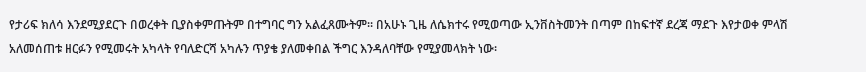የታሪፍ ክለሳ እንደሚያደርጉ በወረቀት ቢያስቀምጡትም በተግባር ግን አልፈጸሙትም፡፡ በአሁኑ ጊዜ ለሴክተሩ የሚወጣው ኢንቨስትመንት በጣም በከፍተኛ ደረጃ ማደጉ እየታወቀ ምላሽ አለመሰጠቱ ዘርፉን የሚመሩት አካላት የባለድርሻ አካሉን ጥያቄ ያለመቀበል ችግር እንዳለባቸው የሚያመላክት ነው፡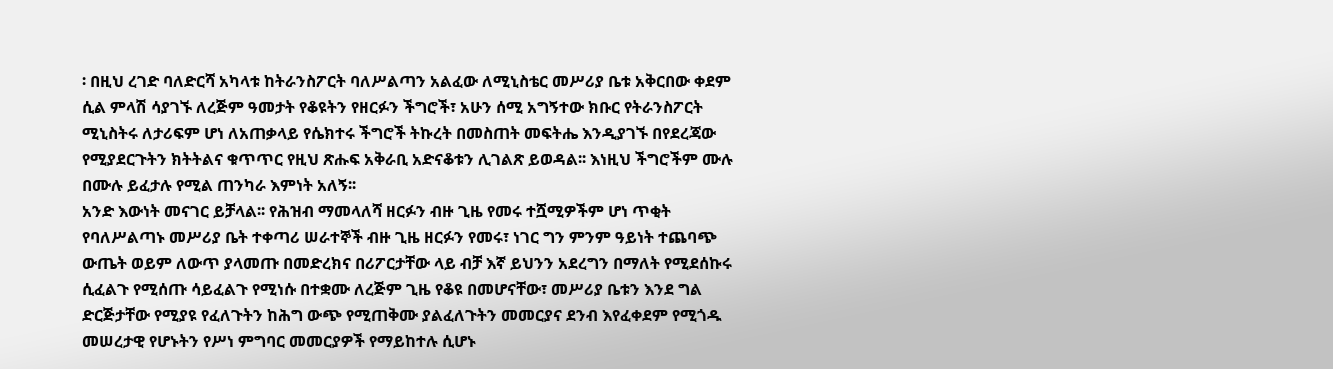፡ በዚህ ረገድ ባለድርሻ አካላቱ ከትራንስፖርት ባለሥልጣን አልፈው ለሚኒስቴር መሥሪያ ቤቱ አቅርበው ቀደም ሲል ምላሽ ሳያገኙ ለረጅም ዓመታት የቆዩትን የዘርፉን ችግሮች፣ አሁን ሰሚ አግኝተው ክቡር የትራንስፖርት ሚኒስትሩ ለታሪፍም ሆነ ለአጠቃላይ የሴክተሩ ችግሮች ትኩረት በመስጠት መፍትሔ እንዲያገኙ በየደረጃው የሚያደርጉትን ክትትልና ቁጥጥር የዚህ ጽሑፍ አቅራቢ አድናቆቱን ሊገልጽ ይወዳል፡፡ እነዚህ ችግሮችም ሙሉ በሙሉ ይፈታሉ የሚል ጠንካራ እምነት አለኝ፡፡
አንድ እውነት መናገር ይቻላል፡፡ የሕዝብ ማመላለሻ ዘርፉን ብዙ ጊዜ የመሩ ተሿሚዎችም ሆነ ጥቂት የባለሥልጣኑ መሥሪያ ቤት ተቀጣሪ ሠራተኞች ብዙ ጊዜ ዘርፉን የመሩ፣ ነገር ግን ምንም ዓይነት ተጨባጭ ውጤት ወይም ለውጥ ያላመጡ በመድረክና በሪፖርታቸው ላይ ብቻ እኛ ይህንን አደረግን በማለት የሚደሰኩሩ ሲፈልጉ የሚሰጡ ሳይፈልጉ የሚነሱ በተቋሙ ለረጅም ጊዜ የቆዩ በመሆናቸው፣ መሥሪያ ቤቱን እንደ ግል ድርጅታቸው የሚያዩ የፈለጉትን ከሕግ ውጭ የሚጠቅሙ ያልፈለጉትን መመርያና ደንብ እየፈቀደም የሚጎዱ መሠረታዊ የሆኑትን የሥነ ምግባር መመርያዎች የማይከተሉ ሲሆኑ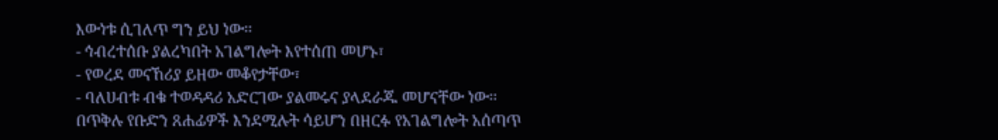እውነቱ ሲገለጥ ግን ይህ ነው፡፡
- ኅብረተሰቡ ያልረካበት አገልግሎት እየተሰጠ መሆኑ፣
- የወረደ መናኸሪያ ይዘው መቆየታቸው፣
- ባለሀብቱ ብቁ ተወዳዳሪ አድርገው ያልመሩና ያላደራጁ መሆናቸው ነው፡፡
በጥቅሉ የቡድን ጸሐፊዎች እንደሚሉት ሳይሆን በዘርፉ የአገልግሎት አሰጣጥ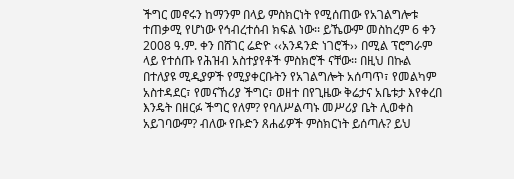ችግር መኖሩን ከማንም በላይ ምስክርነት የሚሰጠው የአገልግሎቱ ተጠቃሚ የሆነው የኅብረተሰብ ክፍል ነው፡፡ ይኼውም መስከረም 6 ቀን 2008 ዓ.ም. ቀን በሸገር ሬድዮ ‹‹አንዳንድ ነገሮች›› በሚል ፕሮግራም ላይ የተሰጡ የሕዝብ አስተያየቶች ምስክሮች ናቸው፡፡ በዚህ በኩል በተለያዩ ሚዲያዎች የሚያቀርቡትን የአገልግሎት አሰጣጥ፣ የመልካም አስተዳደር፣ የመናኸሪያ ችግር፣ ወዘተ በየጊዜው ቅሬታና አቤቱታ እየቀረበ እንዴት በዘርፉ ችግር የለም? የባለሥልጣኑ መሥሪያ ቤት ሊወቀስ አይገባውም? ብለው የቡድን ጸሐፊዎች ምስክርነት ይሰጣሉ? ይህ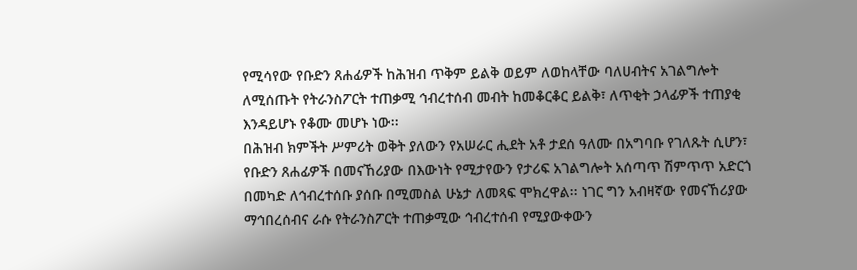የሚሳየው የቡድን ጸሐፊዎች ከሕዝብ ጥቅም ይልቅ ወይም ለወከላቸው ባለሀብትና አገልግሎት ለሚሰጡት የትራንስፖርት ተጠቃሚ ኅብረተሰብ መብት ከመቆርቆር ይልቅ፣ ለጥቂት ኃላፊዎች ተጠያቂ እንዳይሆኑ የቆሙ መሆኑ ነው፡፡
በሕዝብ ክምችት ሥምሪት ወቅት ያለውን የአሠራር ሒደት አቶ ታደሰ ዓለሙ በአግባቡ የገለጹት ሲሆን፣ የቡድን ጸሐፊዎች በመናኸሪያው በእውነት የሚታየውን የታሪፍ አገልግሎት አሰጣጥ ሽምጥጥ አድርጎ በመካድ ለኅብረተሰቡ ያሰቡ በሚመስል ሁኔታ ለመጻፍ ሞክረዋል፡፡ ነገር ግን አብዛኛው የመናኸሪያው ማኅበረሰብና ራሱ የትራንስፖርት ተጠቃሚው ኅብረተሰብ የሚያውቀውን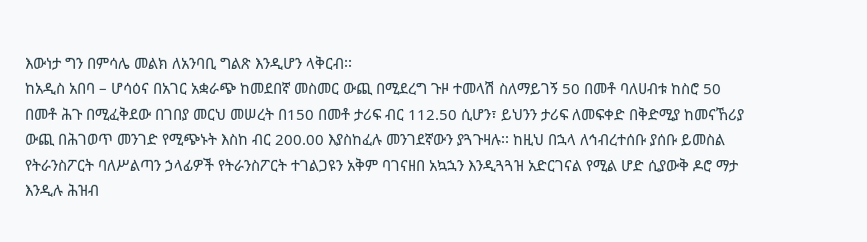እውነታ ግን በምሳሌ መልክ ለአንባቢ ግልጽ እንዲሆን ላቅርብ፡፡
ከአዲስ አበባ – ሆሳዕና በአገር አቋራጭ ከመደበኛ መስመር ውጪ በሚደረግ ጉዞ ተመላሽ ስለማይገኝ 50 በመቶ ባለሀብቱ ከስሮ 50 በመቶ ሕጉ በሚፈቅደው በገበያ መርህ መሠረት በ150 በመቶ ታሪፍ ብር 112.50 ሲሆን፣ ይህንን ታሪፍ ለመፍቀድ በቅድሚያ ከመናኸሪያ ውጪ በሕገወጥ መንገድ የሚጭኑት እስከ ብር 200.00 እያስከፈሉ መንገደኛውን ያጓጉዛሉ፡፡ ከዚህ በኋላ ለኅብረተሰቡ ያሰቡ ይመስል የትራንስፖርት ባለሥልጣን ኃላፊዎች የትራንስፖርት ተገልጋዩን አቅም ባገናዘበ አኳኋን እንዲጓጓዝ አድርገናል የሚል ሆድ ሲያውቅ ዶሮ ማታ እንዲሉ ሕዝብ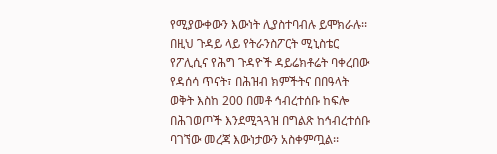የሚያውቀውን እውነት ሊያስተባብሉ ይሞክራሉ፡፡ በዚህ ጉዳይ ላይ የትራንስፖርት ሚኒስቴር የፖሊሲና የሕግ ጉዳዮች ዳይሬክቶሬት ባቀረበው የዳሰሳ ጥናት፣ በሕዝብ ክምችትና በበዓላት ወቅት እስከ 200 በመቶ ኅብረተሰቡ ከፍሎ በሕገወጦች እንደሚጓጓዝ በግልጽ ከኅብረተሰቡ ባገኘው መረጃ እውነታውን አስቀምጧል፡፡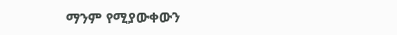ማንም የሚያውቀውን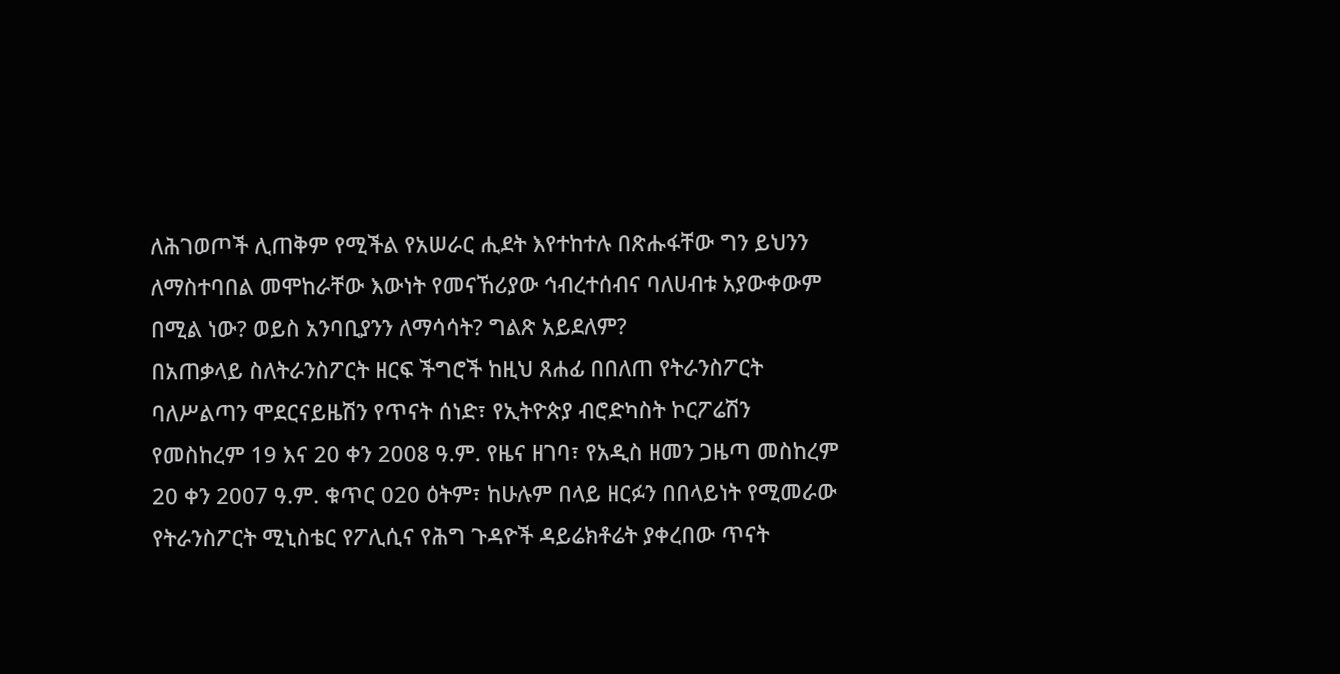ለሕገወጦች ሊጠቅም የሚችል የአሠራር ሒደት እየተከተሉ በጽሑፋቸው ግን ይህንን ለማስተባበል መሞከራቸው እውነት የመናኸሪያው ኅብረተሰብና ባለሀብቱ አያውቀውም በሚል ነው? ወይስ አንባቢያንን ለማሳሳት? ግልጽ አይደለም?
በአጠቃላይ ስለትራንስፖርት ዘርፍ ችግሮች ከዚህ ጸሐፊ በበለጠ የትራንስፖርት ባለሥልጣን ሞደርናይዜሽን የጥናት ሰነድ፣ የኢትዮጵያ ብሮድካስት ኮርፖሬሽን የመስከረም 19 እና 20 ቀን 2008 ዓ.ም. የዜና ዘገባ፣ የአዲስ ዘመን ጋዜጣ መስከረም 20 ቀን 2007 ዓ.ም. ቁጥር 020 ዕትም፣ ከሁሉም በላይ ዘርፉን በበላይነት የሚመራው የትራንስፖርት ሚኒስቴር የፖሊሲና የሕግ ጉዳዮች ዳይሬክቶሬት ያቀረበው ጥናት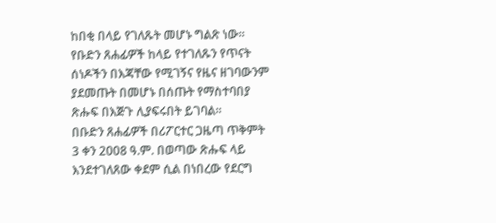ከበቂ በላይ የገለጹት መሆኑ ግልጽ ነው፡፡ የቡድን ጸሐፊዎች ከላይ የተገለጹን የጥናት ሰነዶችን በእጃቸው የሚገኝና የዜና ዘገባውንም ያደመጡት በመሆኑ በሰጡት የማስተባበያ ጽሑፍ በእጅጉ ሊያፍሩበት ይገባል፡፡
በቡድን ጸሐፊዎች በሪፖርተር ጋዜጣ ጥቅምት 3 ቀን 2008 ዓ.ም. በወጣው ጽሑፍ ላይ እንደተገለጸው ቀደም ሲል በነበረው የደርግ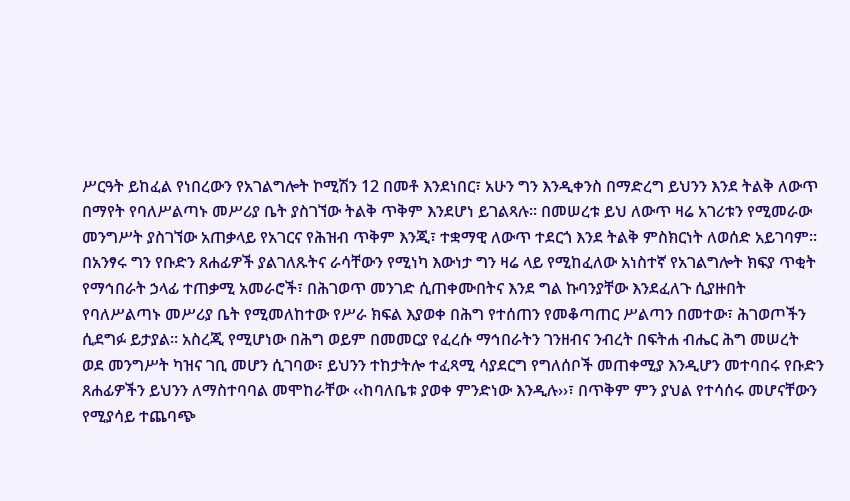ሥርዓት ይከፈል የነበረውን የአገልግሎት ኮሚሽን 12 በመቶ እንደነበር፣ አሁን ግን እንዲቀንስ በማድረግ ይህንን እንደ ትልቅ ለውጥ በማየት የባለሥልጣኑ መሥሪያ ቤት ያስገኘው ትልቅ ጥቅም እንደሆነ ይገልጻሉ፡፡ በመሠረቱ ይህ ለውጥ ዛሬ አገሪቱን የሚመራው መንግሥት ያስገኘው አጠቃላይ የአገርና የሕዝብ ጥቅም እንጂ፣ ተቋማዊ ለውጥ ተደርጎ እንደ ትልቅ ምስክርነት ለወሰድ አይገባም፡፡ በአንፃሩ ግን የቡድን ጸሐፊዎች ያልገለጹትና ራሳቸውን የሚነካ እውነታ ግን ዛሬ ላይ የሚከፈለው አነስተኛ የአገልግሎት ክፍያ ጥቂት የማኅበራት ኃላፊ ተጠቃሚ አመራሮች፣ በሕገወጥ መንገድ ሲጠቀሙበትና እንደ ግል ኩባንያቸው እንደፈለጉ ሲያዙበት የባለሥልጣኑ መሥሪያ ቤት የሚመለከተው የሥራ ክፍል እያወቀ በሕግ የተሰጠን የመቆጣጠር ሥልጣን በመተው፣ ሕገወጦችን ሲደግፉ ይታያል፡፡ አስረጂ የሚሆነው በሕግ ወይም በመመርያ የፈረሱ ማኅበራትን ገንዘብና ንብረት በፍትሐ ብሔር ሕግ መሠረት ወደ መንግሥት ካዝና ገቢ መሆን ሲገባው፣ ይህንን ተከታትሎ ተፈጻሚ ሳያደርግ የግለሰቦች መጠቀሚያ እንዲሆን መተባበሩ የቡድን ጸሐፊዎችን ይህንን ለማስተባባል መሞከራቸው ‹‹ከባለቤቱ ያወቀ ምንድነው እንዲሉ››፣ በጥቅም ምን ያህል የተሳሰሩ መሆናቸውን የሚያሳይ ተጨባጭ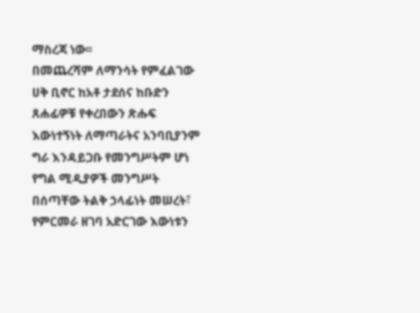ማስረጃ ነው፡፡
በመጨረሻም ለማንሳት የምፈልገው ሀቅ ቢኖር ከአቶ ታደሰና ከቡድን ጸሐፊዎቹ የቀረበውን ጽሑፍ እውነተኝነት ለማጣራትና አንባቢያንም ግራ እንዳይጋቡ የመንግሥትም ሆነ የግል ሚዲያዎች መንግሥት በሰጣቸው ትልቅ ኃላፊነት መሠረት፣ የምርመራ ዘገባ አድርገው እውነቱን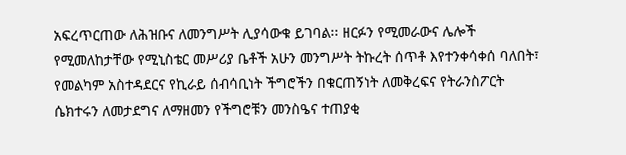አፍረጥርጠው ለሕዝቡና ለመንግሥት ሊያሳውቁ ይገባል፡፡ ዘርፉን የሚመራውና ሌሎች የሚመለከታቸው የሚኒስቴር መሥሪያ ቤቶች አሁን መንግሥት ትኩረት ሰጥቶ እየተንቀሳቀሰ ባለበት፣ የመልካም አስተዳደርና የኪራይ ሰብሳቢነት ችግሮችን በቁርጠኝነት ለመቅረፍና የትራንስፖርት ሴክተሩን ለመታደግና ለማዘመን የችግሮቹን መንስዔና ተጠያቂ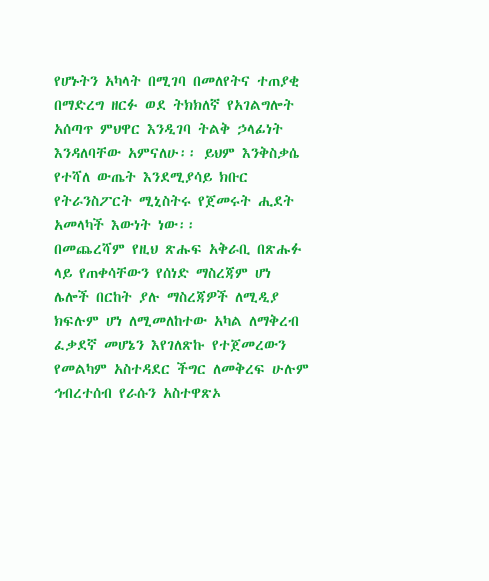የሆኑትን አካላት በሚገባ በመለየትና ተጠያቂ በማድረግ ዘርፉ ወደ ትክክለኛ የአገልግሎት አሰጣጥ ምህዋር እንዲገባ ትልቅ ኃላፊነት እንዳለባቸው አምናለሁ፡፡ ይህም እንቅስቃሴ የተሻለ ውጤት እንደሚያሳይ ክቡር የትራንስፖርት ሚኒስትሩ የጀመሩት ሒደት አመላካች እውነት ነው፡፡
በመጨረሻም የዚህ ጽሑፍ አቅራቢ በጽሑፉ ላይ የጠቀሳቸውን የሰነድ ማስረጃም ሆነ ሌሎች በርከት ያሉ ማስረጃዎች ለሚዲያ ክፍሉም ሆነ ለሚመለከተው አካል ለማቅረብ ፈቃደኛ መሆኔን እየገለጽኩ የተጀመረውን የመልካም አስተዳደር ችግር ለመቅረፍ ሁሉም ኅብረተሰብ የራሱን አስተዋጽኦ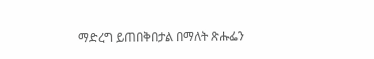ማድረግ ይጠበቅበታል በማለት ጽሑፌን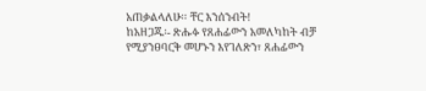አጠቃልላለሁ፡፡ ቸር እንሰንብት!
ከአዘጋጁ፡- ጽሑፉ የጸሐፊውን አመለካከት ብቻ የሚያንፀባርቅ መሆኑን እየገለጽን፣ ጸሐፊውን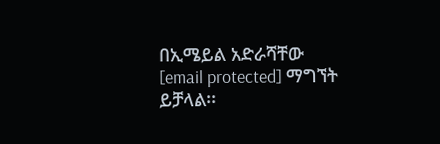በኢሜይል አድራሻቸው [email protected] ማግኘት ይቻላል፡፡